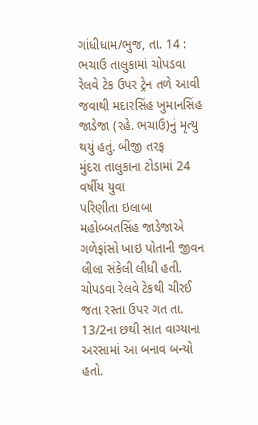ગાંધીધામ/ભુજ, તા. 14 : ભચાઉ તાલુકામાં ચોપડવા રેલવે ટેક ઉપર ટ્રેન તળે આવી જવાથી મદારસિંહ ખુમાનસિંહ જાડેજા (રહે. ભચાઉ)નું મૃત્યુ થયું હતું. બીજી તરફ
મુંદરા તાલુકાના ટોડામાં 24 વર્ષીય યુવા
પરિણીતા ઇલાબા મહોબ્બતસિંહ જાડેજાએ ગળેફાંસો ખાઇ પોતાની જીવન લીલા સંકેલી લીધી હતી.
ચોપડવા રેલવે ટેકથી ચીરઈ જતા રસ્તા ઉપર ગત તા. 13/2ના છથી સાત વાગ્યાના અરસામાં આ બનાવ બન્યો હતો.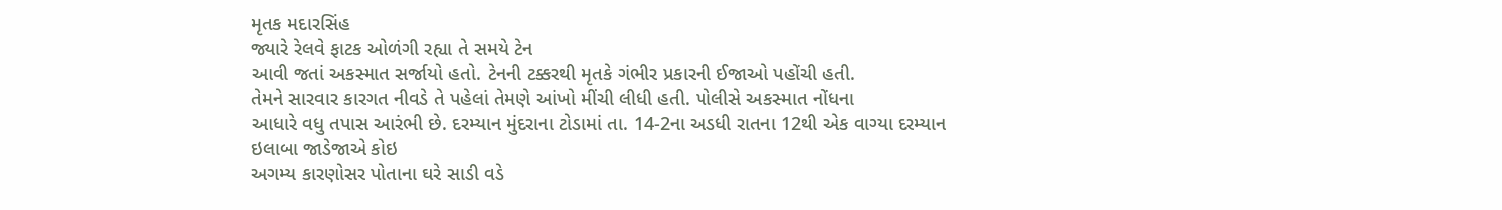મૃતક મદારસિંહ
જ્યારે રેલવે ફાટક ઓળંગી રહ્યા તે સમયે ટેન
આવી જતાં અકસ્માત સર્જાયો હતો. ટેનની ટક્કરથી મૃતકે ગંભીર પ્રકારની ઈજાઓ પહોંચી હતી.
તેમને સારવાર કારગત નીવડે તે પહેલાં તેમણે આંખો મીંચી લીધી હતી. પોલીસે અકસ્માત નોંધના
આધારે વધુ તપાસ આરંભી છે. દરમ્યાન મુંદરાના ટોડામાં તા. 14-2ના અડધી રાતના 12થી એક વાગ્યા દરમ્યાન ઇલાબા જાડેજાએ કોઇ
અગમ્ય કારણોસર પોતાના ઘરે સાડી વડે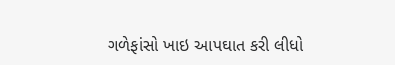ગળેફાંસો ખાઇ આપઘાત કરી લીધો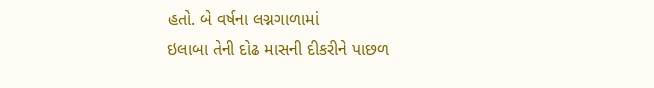હતો. બે વર્ષના લગ્નગાળામાં
ઇલાબા તેની દોઢ માસની દીકરીને પાછળ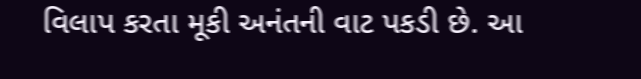વિલાપ કરતા મૂકી અનંતની વાટ પકડી છે. આ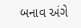બનાવ અંગે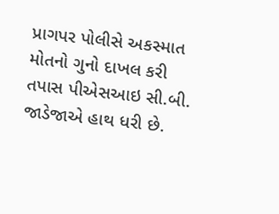પ્રાગપર પોલીસે અકસ્માત મોતનો ગુનો દાખલ કરી તપાસ પીએસઆઇ સી.બી. જાડેજાએ હાથ ધરી છે.